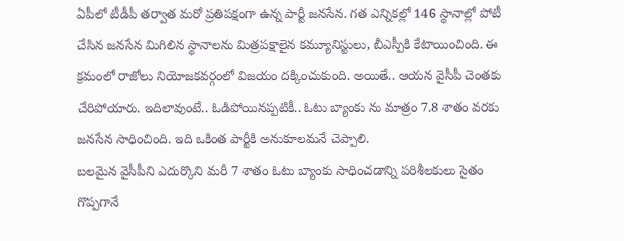ఏపీలో టీడీపీ తర్వాత మరో ప్రతిపక్షంగా ఉన్న పార్టీ జనసేన. గత ఎన్నికల్లో 146 స్థానాల్లో పోటీ చేసిన జనసేన మిగిలిన స్థానాలను మిత్రపక్షాలైన కమ్యూనిస్టులు, బీఎస్పీకి కేటాయించింది. ఈ క్రమంలో రాజోలు నియోజకవర్గంలో విజయం దక్కించుకుంది. అయితే.. ఆయన వైసీపీ చెంతకు చేరిపోయారు. ఇదిలావుంటే.. ఓడిపోయినప్పటికీ.. ఓటు బ్యాంకు ను మాత్రం 7.8 శాతం వరకు జనసేన సాధించింది. ఇది ఒకింత పార్టీకి అనుకూలమనే చెప్పాలి.
బలమైన వైసీపీని ఎదుర్కొని మరీ 7 శాతం ఓటు బ్యాంకు సాధించడాన్ని పరిశీలకులు సైతం గొప్పగానే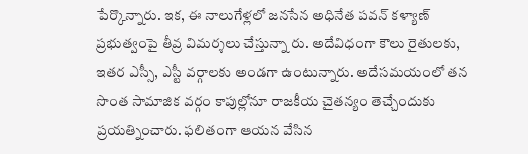పేర్కొన్నారు. ఇక, ఈ నాలుగేళ్లలో జనసేన అధినేత పవన్ కళ్యాణ్ ప్రభుత్వంపై తీవ్ర విమర్శలు చేస్తున్నా రు. అదేవిధంగా కౌలు రైతులకు, ఇతర ఎస్సీ, ఎస్టీ వర్గాలకు అండగా ఉంటున్నారు. అదేసమయంలో తన సొంత సామాజిక వర్గం కాపుల్లోనూ రాజకీయ చైతన్యం తెచ్చేందుకు ప్రయత్నించారు. ఫలితంగా ఆయన వేసిన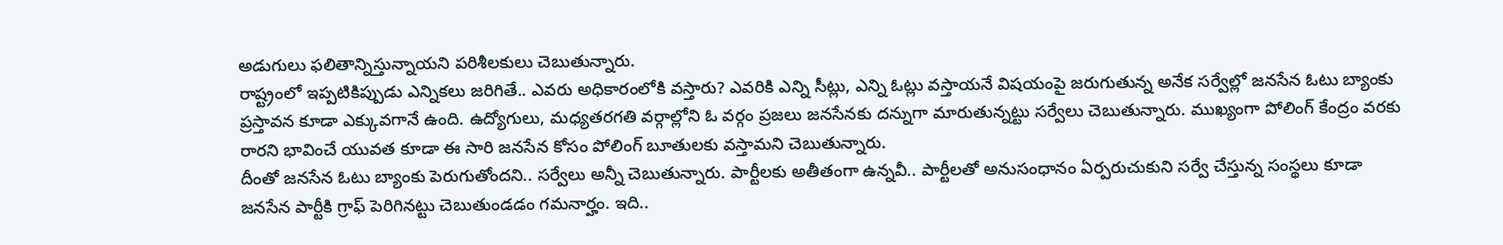అడుగులు ఫలితాన్నిస్తున్నాయని పరిశీలకులు చెబుతున్నారు.
రాష్ట్రంలో ఇప్పటికిప్పుడు ఎన్నికలు జరిగితే.. ఎవరు అధికారంలోకి వస్తారు? ఎవరికి ఎన్ని సీట్లు, ఎన్ని ఓట్లు వస్తాయనే విషయంపై జరుగుతున్న అనేక సర్వేల్లో జనసేన ఓటు బ్యాంకు ప్రస్తావన కూడా ఎక్కువగానే ఉంది. ఉద్యోగులు, మధ్యతరగతి వర్గాల్లోని ఓ వర్గం ప్రజలు జనసేనకు దన్నుగా మారుతున్నట్టు సర్వేలు చెబుతున్నారు. ముఖ్యంగా పోలింగ్ కేంద్రం వరకు రారని భావించే యువత కూడా ఈ సారి జనసేన కోసం పోలింగ్ బూతులకు వస్తామని చెబుతున్నారు.
దీంతో జనసేన ఓటు బ్యాంకు పెరుగుతోందని.. సర్వేలు అన్నీ చెబుతున్నారు. పార్టీలకు అతీతంగా ఉన్నవీ.. పార్టీలతో అనుసంధానం ఏర్పరుచుకుని సర్వే చేస్తున్న సంస్థలు కూడా జనసేన పార్టీకి గ్రాఫ్ పెరిగినట్టు చెబుతుండడం గమనార్హం. ఇది..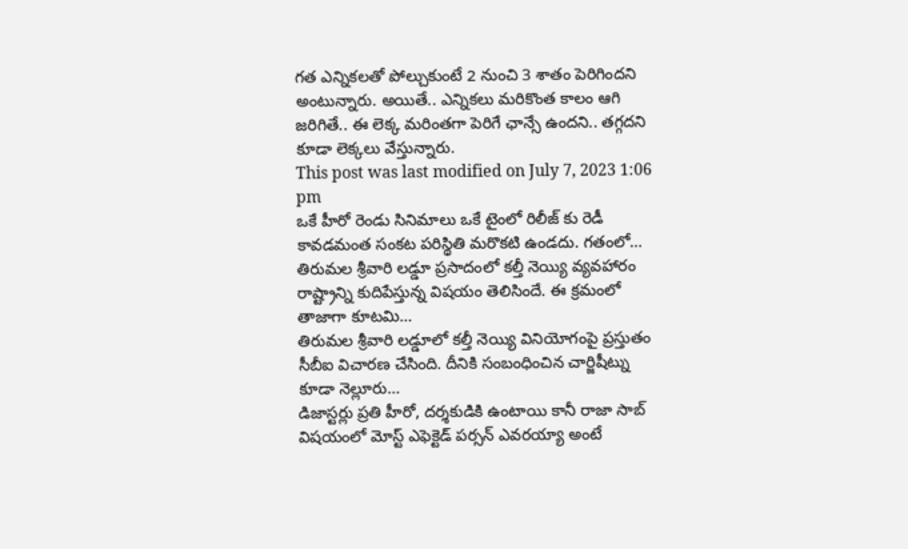గత ఎన్నికలతో పోల్చుకుంటే 2 నుంచి 3 శాతం పెరిగిందని అంటున్నారు. అయితే.. ఎన్నికలు మరికొంత కాలం ఆగి జరిగితే.. ఈ లెక్క మరింతగా పెరిగే ఛాన్సే ఉందని.. తగ్గదని కూడా లెక్కలు వేస్తున్నారు.
This post was last modified on July 7, 2023 1:06 pm
ఒకే హీరో రెండు సినిమాలు ఒకే టైంలో రిలీజ్ కు రెడీ కావడమంత సంకట పరిస్థితి మరొకటి ఉండదు. గతంలో…
తిరుమల శ్రీవారి లడ్డూ ప్రసాదంలో కల్తీ నెయ్యి వ్యవహారం రాష్ట్రాన్ని కుదిపేస్తున్న విషయం తెలిసిందే. ఈ క్రమంలో తాజాగా కూటమి…
తిరుమల శ్రీవారి లడ్డూలో కల్తీ నెయ్యి వినియోగంపై ప్రస్తుతం సీబీఐ విచారణ చేసింది. దీనికి సంబంధించిన చార్జిషీట్ను కూడా నెల్లూరు…
డిజాస్టర్లు ప్రతి హీరో, దర్శకుడికి ఉంటాయి కానీ రాజా సాబ్ విషయంలో మోస్ట్ ఎఫెక్టెడ్ పర్సన్ ఎవరయ్యా అంటే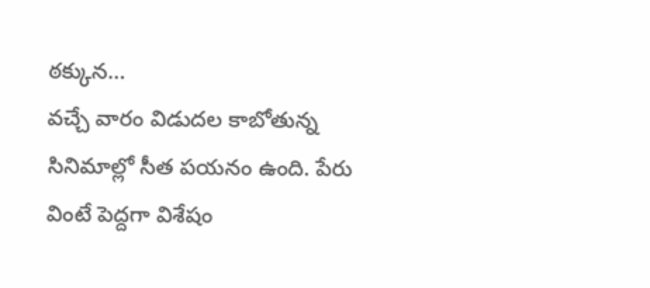ఠక్కున…
వచ్చే వారం విడుదల కాబోతున్న సినిమాల్లో సీత పయనం ఉంది. పేరు వింటే పెద్దగా విశేషం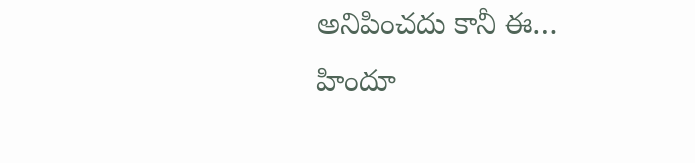అనిపించదు కానీ ఈ…
హిందూ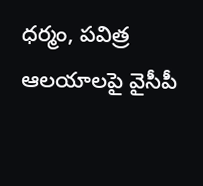ధర్మం, పవిత్ర ఆలయాలపై వైసీపీ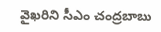వైఖరిని సీఎం చంద్రబాబు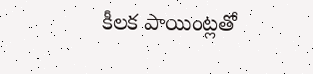కీలక పాయింట్లతో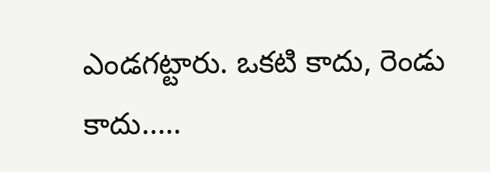ఎండగట్టారు. ఒకటి కాదు, రెండు కాదు..…